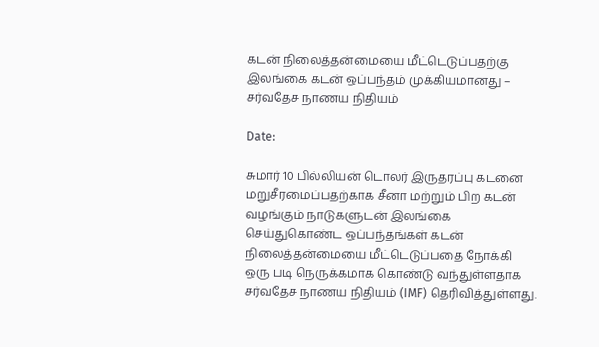கடன் நிலைத்தன்மையை மீட்டெடுப்பதற்கு இலங்கை கடன் ஒப்பந்தம் முக்கியமானது – சர்வதேச நாணய நிதியம்

Date:

சுமார் 10 பில்லியன் டொலர் இருதரப்பு கடனை மறுசீரமைப்பதற்காக சீனா மற்றும் பிற கடன் வழங்கும் நாடுகளுடன் இலங்கை செய்துகொண்ட ஒப்பந்தங்கள் கடன் நிலைத்தன்மையை மீட்டெடுப்பதை நோக்கி ஒரு படி நெருக்கமாக கொண்டு வந்துள்ளதாக சர்வதேச நாணய நிதியம் (IMF) தெரிவித்துள்ளது.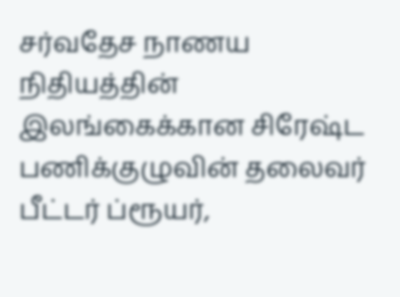சர்வதேச நாணய நிதியத்தின் இலங்கைக்கான சிரேஷ்ட பணிக்குழுவின் தலைவர் பீட்டர் ப்ரூயர்,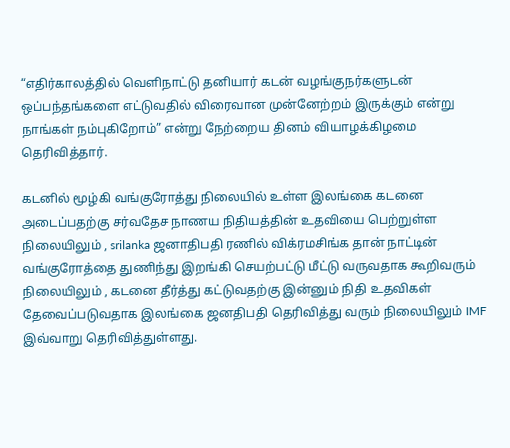“எதிர்காலத்தில் வெளிநாட்டு தனியார் கடன் வழங்குநர்களுடன் ஒப்பந்தங்களை எட்டுவதில் விரைவான முன்னேற்றம் இருக்கும் என்று நாங்கள் நம்புகிறோம்” என்று நேற்றைய தினம் வியாழக்கிழமை தெரிவித்தார்.

கடனில் மூழ்கி வங்குரோத்து நிலையில் உள்ள இலங்கை கடனை அடைப்பதற்கு சர்வதேச நாணய நிதியத்தின் உதவியை பெற்றுள்ள நிலையிலும் , srilanka ஜனாதிபதி ரணில் விக்ரமசிங்க தான் நாட்டின் வங்குரோத்தை துணிந்து இறங்கி செயற்பட்டு மீட்டு வருவதாக கூறிவரும் நிலையிலும் , கடனை தீர்த்து கட்டுவதற்கு இன்னும் நிதி உதவிகள் தேவைப்படுவதாக இலங்கை ஜனதிபதி தெரிவித்து வரும் நிலையிலும் IMF இவ்வாறு தெரிவித்துள்ளது.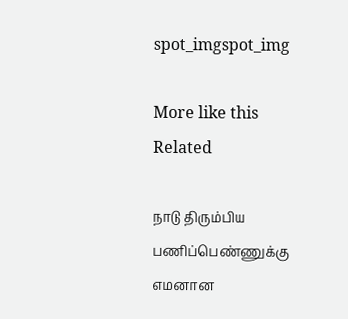spot_imgspot_img

More like this
Related

நாடு திரும்பிய பணிப்பெண்ணுக்கு எமனான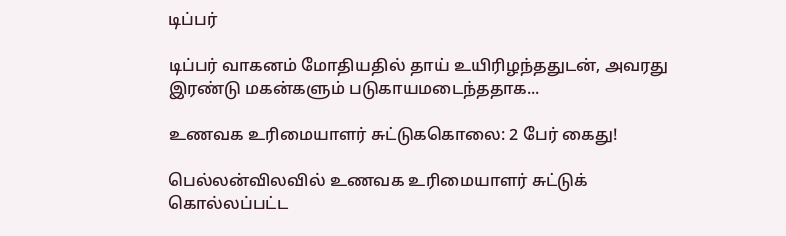டிப்பர்

டிப்பர் வாகனம் மோதியதில் தாய் உயிரிழந்ததுடன், அவரது இரண்டு மகன்களும் படுகாயமடைந்ததாக...

உணவக உரிமையாளர் சுட்டுககொலை: 2 பேர் கைது!

பெல்லன்விலவில் உணவக உரிமையாளர் சுட்டுக் கொல்லப்பட்ட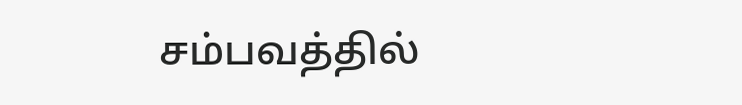சம்பவத்தில்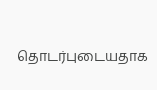தொடர்புடையதாக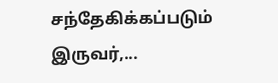சந்தேகிக்கப்படும் இருவர்,...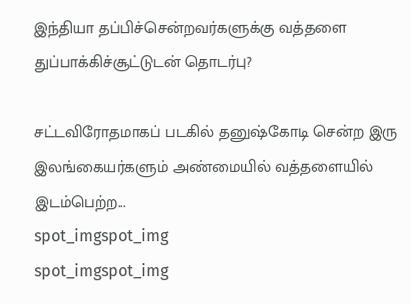இந்தியா தப்பிச்சென்றவர்களுக்கு வத்தளை துப்பாக்கிச்சூட்டுடன் தொடர்பு?

சட்டவிரோதமாகப் படகில் தனுஷ்கோடி சென்ற இரு இலங்கையர்களும் அண்மையில் வத்தளையில் இடம்பெற்ற...
spot_imgspot_img
spot_imgspot_img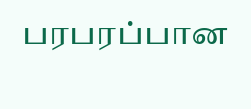பரபரப்பான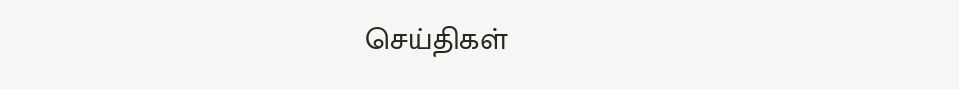செய்திகள்